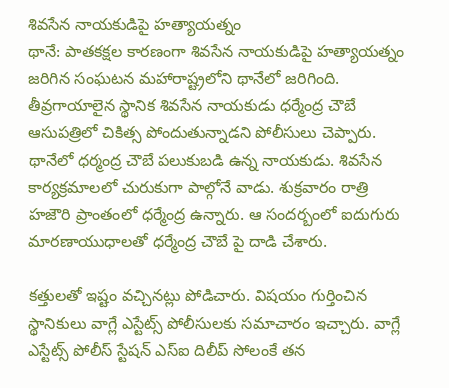శివసేన నాయకుడిపై హత్యాయత్నం
థానే: పాతకక్షల కారణంగా శివసేన నాయకుడిపై హత్యాయత్నం జరిగిన సంఘటన మహారాష్ట్రలోని థానేలో జరిగింది. తీవ్రగాయాలైన స్థానిక శివసేన నాయకుడు ధర్మేంద్ర చౌబే ఆసుపత్రిలో చికిత్స పోందుతున్నాడని పోలీసులు చెప్పారు.
థానేలో ధర్మంద్ర చౌబే పలుకుబడి ఉన్న నాయకుడు. శివసేన కార్యక్రమాలలో చురుకుగా పాల్గోనే వాడు. శుక్రవారం రాత్రి హజౌరి ప్రాంతంలో ధర్మేంద్ర ఉన్నారు. ఆ సందర్బంలో ఐదుగురు మారణాయుధాలతో ధర్మేంద్ర చౌబే పై దాడి చేశారు.

కత్తులతో ఇష్టం వచ్చినట్లు పోడిచారు. విషయం గుర్తించిన స్థానికులు వాగ్లే ఎస్టేట్స్ పోలీసులకు సమాచారం ఇచ్చారు. వాగ్లే ఎస్టేట్స్ పోలీస్ స్టేషన్ ఎస్ఐ దిలీప్ సోలంకే తన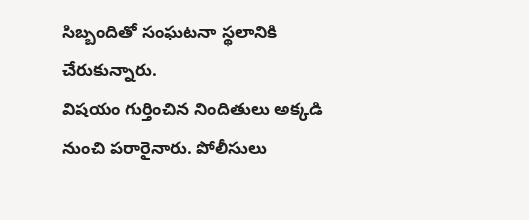సిబ్బందితో సంఘటనా స్థలానికి చేరుకున్నారు.
విషయం గుర్తించిన నిందితులు అక్కడి నుంచి పరారైనారు. పోలీసులు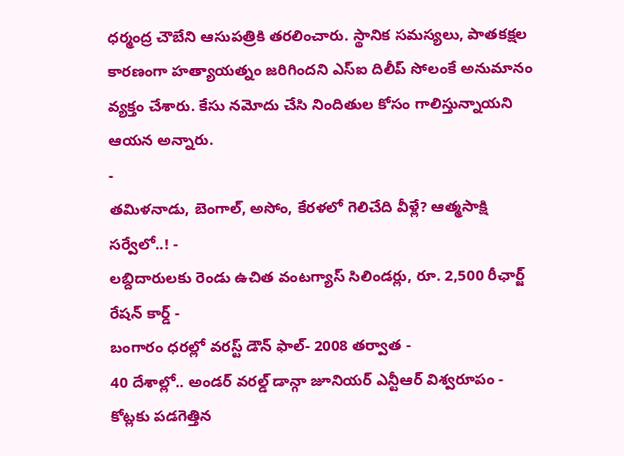ధర్మంద్ర చౌబేని ఆసుపత్రికి తరలించారు. స్థానిక సమస్యలు, పాతకక్షల కారణంగా హత్యాయత్నం జరిగిందని ఎస్ఐ దిలీప్ సోలంకే అనుమానం వ్యక్తం చేశారు. కేసు నమోదు చేసి నిందితుల కోసం గాలిస్తున్నాయని ఆయన అన్నారు.
-
తమిళనాడు, బెంగాల్, అసోం, కేరళలో గెలిచేది వీళ్లే? ఆత్మసాక్షి సర్వేలో..! -
లబ్దిదారులకు రెండు ఉచిత వంటగ్యాస్ సిలిండర్లు, రూ. 2,500 రీఛార్జ్ రేషన్ కార్డ్ -
బంగారం ధరల్లో వరస్ట్ డౌన్ ఫాల్- 2008 తర్వాత -
40 దేశాల్లో.. అండర్ వరల్డ్ డాన్గా జూనియర్ ఎన్టీఆర్ విశ్వరూపం -
కోట్లకు పడగెత్తిన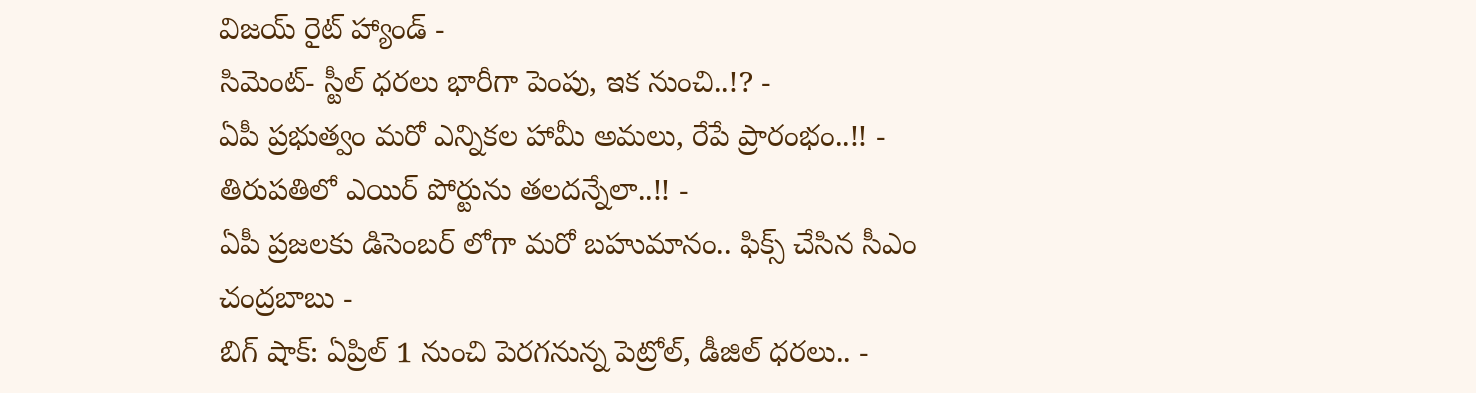విజయ్ రైట్ హ్యాండ్ -
సిమెంట్- స్టీల్ ధరలు భారీగా పెంపు, ఇక నుంచి..!? -
ఏపీ ప్రభుత్వం మరో ఎన్నికల హామీ అమలు, రేపే ప్రారంభం..!! -
తిరుపతిలో ఎయిర్ పోర్టును తలదన్నేలా..!! -
ఏపీ ప్రజలకు డిసెంబర్ లోగా మరో బహుమానం.. ఫిక్స్ చేసిన సీఎం చంద్రబాబు -
బిగ్ షాక్: ఏప్రిల్ 1 నుంచి పెరగనున్న పెట్రోల్, డీజిల్ ధరలు.. -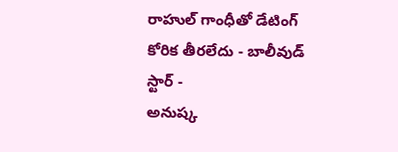రాహుల్ గాంధీతో డేటింగ్ కోరిక తీరలేదు - బాలీవుడ్ స్టార్ -
అనుష్క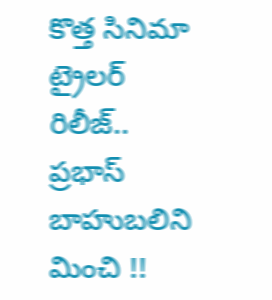కొత్త సినిమా ట్రైలర్ రిలీజ్.. ప్రభాస్ బాహుబలిని మించి !!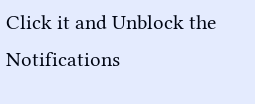Click it and Unblock the Notifications